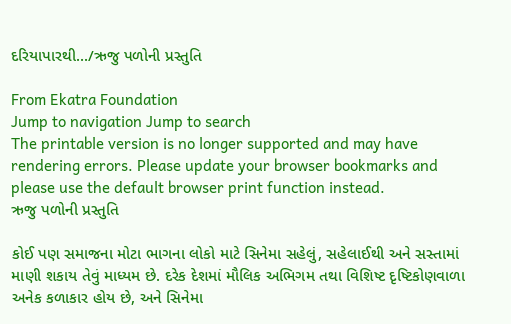દરિયાપારથી.../ઋજુ પળોની પ્રસ્તુતિ

From Ekatra Foundation
Jump to navigation Jump to search
The printable version is no longer supported and may have rendering errors. Please update your browser bookmarks and please use the default browser print function instead.
ઋજુ પળોની પ્રસ્તુતિ

કોઈ પણ સમાજના મોટા ભાગના લોકો માટે સિનેમા સહેલું, સહેલાઈથી અને સસ્તામાં માણી શકાય તેવું માધ્યમ છે. દરેક દેશમાં મૌલિક અભિગમ તથા વિશિષ્ટ દૃષ્ટિકોણવાળા અનેક કળાકાર હોય છે, અને સિનેમા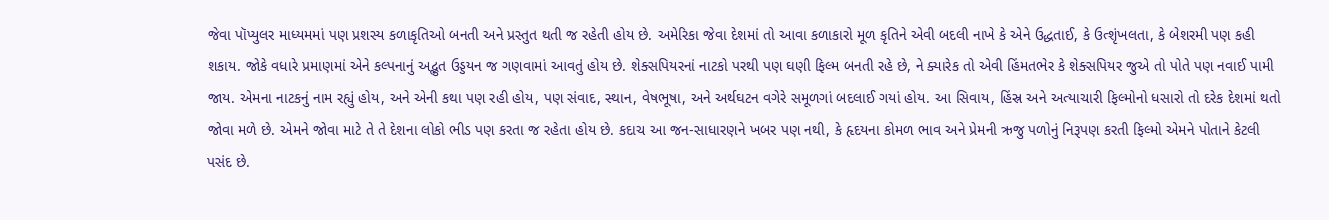જેવા પૉપ્યુલર માધ્યમમાં પણ પ્રશસ્ય કળાકૃતિઓ બનતી અને પ્રસ્તુત થતી જ રહેતી હોય છે. અમેરિકા જેવા દેશમાં તો આવા કળાકારો મૂળ કૃતિને એવી બદલી નાખે કે એને ઉદ્ધતાઈ, કે ઉત્શૃંખલતા, કે બેશરમી પણ કહી શકાય. જોકે વધારે પ્રમાણમાં એને કલ્પનાનું અદ્ભુત ઉડ્ડયન જ ગણવામાં આવતું હોય છે. શેક્સપિયરનાં નાટકો પરથી પણ ઘણી ફિલ્મ બનતી રહે છે, ને ક્યારેક તો એવી હિંમતભેર કે શેક્સપિયર જુએ તો પોતે પણ નવાઈ પામી જાય. એમના નાટકનું નામ રહ્યું હોય, અને એની કથા પણ રહી હોય, પણ સંવાદ, સ્થાન, વેષભૂષા, અને અર્થઘટન વગેરે સમૂળગાં બદલાઈ ગયાં હોય. આ સિવાય, હિંસ્ર અને અત્યાચારી ફિલ્મોનો ધસારો તો દરેક દેશમાં થતો જોવા મળે છે. એમને જોવા માટે તે તે દેશના લોકો ભીડ પણ કરતા જ રહેતા હોય છે. કદાચ આ જન-સાધારણને ખબર પણ નથી, કે હૃદયના કોમળ ભાવ અને પ્રેમની ઋજુ પળોનું નિરૂપણ કરતી ફિલ્મો એમને પોતાને કેટલી પસંદ છે.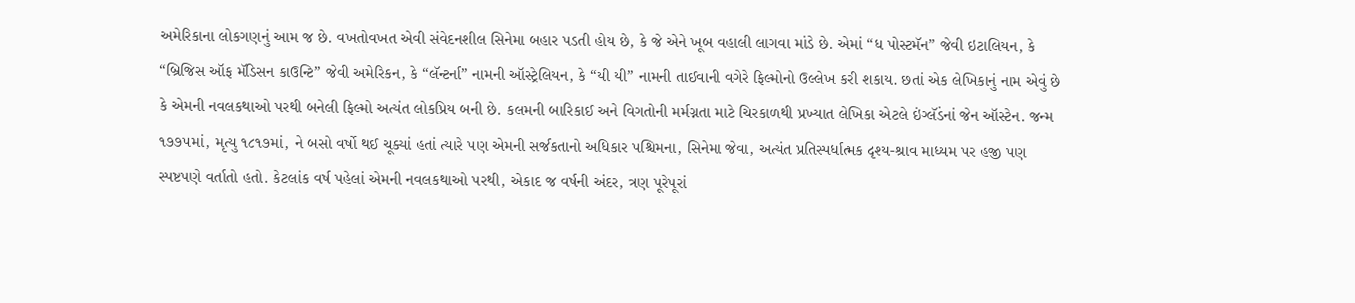અમેરિકાના લોકગણનું આમ જ છે. વખતોવખત એવી સંવેદનશીલ સિનેમા બહાર પડતી હોય છે, કે જે એને ખૂબ વહાલી લાગવા માંડે છે. એમાં “ધ પોસ્ટમૅન” જેવી ઇટાલિયન, કે “બ્રિજિસ ઑફ મૅડિસન કાઉન્ટિ” જેવી અમેરિકન, કે “લૅન્ટર્ના” નામની ઑસ્ટ્રેલિયન, કે “યી યી” નામની તાઈવાની વગેરે ફિલ્મોનો ઉલ્લેખ કરી શકાય. છતાં એક લેખિકાનું નામ એવું છે કે એમની નવલકથાઓ પરથી બનેલી ફિલ્મો અત્યંત લોકપ્રિય બની છે. કલમની બારિકાઈ અને વિગતોની મર્મગ્નતા માટે ચિરકાળથી પ્રખ્યાત લેખિકા એટલે ઇંગ્લૅંડનાં જેન ઑસ્ટેન. જન્મ ૧૭૭૫માં, મૃત્યુ ૧૮૧૭માં, ને બસો વર્ષો થઈ ચૂક્યાં હતાં ત્યારે પણ એમની સર્જકતાનો અધિકાર પશ્ચિમના, સિનેમા જેવા, અત્યંત પ્રતિસ્પર્ધાત્મક દૃશ્ય-શ્રાવ માધ્યમ પર હજી પણ સ્પષ્ટપણે વર્તાતો હતો. કેટલાંક વર્ષ પહેલાં એમની નવલકથાઓ પરથી, એકાદ જ વર્ષની અંદર, ત્રણ પૂરેપૂરાં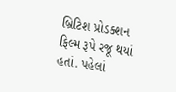બ્રિટિશ પ્રોડક્શન ફિલ્મ રૂપે રજૂ થયાં હતાં. પહેલાં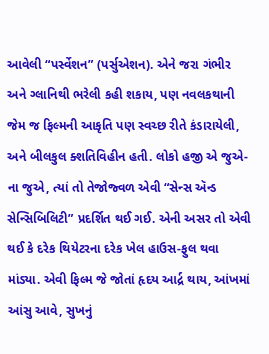આવેલી “પર્સ્વેશન” (પર્સુએશન). એને જરા ગંભીર અને ગ્લાનિથી ભરેલી કહી શકાય, પણ નવલકથાની જેમ જ ફિલ્મની આકૃતિ પણ સ્વચ્છ રીતે કંડારાયેલી, અને બીલકુલ ક્શતિવિહીન હતી. લોકો હજી એ જુએ-ના જુએ, ત્યાં તો તેજોજ્વળ એવી “સેન્સ ઍન્ડ સેન્સિબિલિટી” પ્રદર્શિત થઈ ગઈ. એની અસર તો એવી થઈ કે દરેક થિયેટરના દરેક ખેલ હાઉસ-ફુલ થવા માંડ્યા. એવી ફિલ્મ જે જોતાં હૃદય આર્દ્ર થાય, આંખમાં આંસુ આવે, સુખનું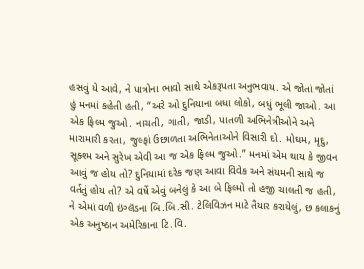હસવું યે આવે, ને પાત્રોના ભાવો સાથે એકરૂપતા અનુભવાય. એ જોતાં જોતાં હું મનમાં કહેતી હતી, “અરે ઓ દુનિયાના બધા લોકો, બધું ભૂલી જાઓ. આ એક ફિલ્મ જુઓ. નાચતી, ગાતી, જાડી, પાતળી અભિનેત્રીઓને અને મારામારી કરતા, જુલ્ફાં ઉછાળતા અભિનેતાઓને વિસારી દો. મોઘમ, મૃદુ, સૂક્શ્મ અને સુરેખ એવી આ જ એક ફિલ્મ જુઓ.” મનમાં એમ થાય કે જીવન આવું જ હોય તો? દુનિયામાં દરેક જણ આવા વિવેક અને સંયમની સાથે જ વર્તતું હોય તો? એ વર્ષે એવું બનેલું કે આ બે ફિલ્મો તો હજી ચાલતી જ હતી, ને એમાં વળી ઇંગ્લૅંડના બિ.બિ.સી. ટેલિવિઝન માટે તૈયાર કરાયેલું, છ કલાકનું એક અનુષ્ઠાન અમેરિકાના ટિ.વિ.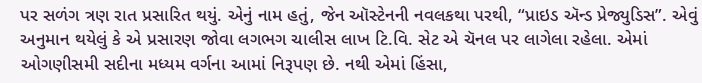પર સળંગ ત્રણ રાત પ્રસારિત થયું. એનું નામ હતું, જેન ઑસ્ટેનની નવલકથા પરથી, “પ્રાઇડ ઍન્ડ પ્રેજ્યુડિસ”. એવું અનુમાન થયેલું કે એ પ્રસારણ જોવા લગભગ ચાલીસ લાખ ટિ.વિ. સેટ એ ચૅનલ પર લાગેલા રહેલા. એમાં ઓગણીસમી સદીના મધ્યમ વર્ગના આમાં નિરૂપણ છે. નથી એમાં હિંસા,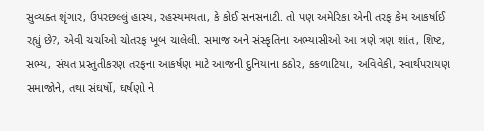સુવ્યક્ત શૃંગાર, ઉપરછલ્લું હાસ્ય, રહસ્યમયતા, કે કોઈ સનસનાટી. તો પણ અમેરિકા એની તરફ કેમ આકર્ષાઈ રહ્યું છે?, એવી ચર્ચાઓ ચોતરફ ખૂબ ચાલેલી. સમાજ અને સંસ્કૃતિના અભ્યાસીઓ આ ત્રણે ત્રણ શાંત, શિષ્ટ, સભ્ય, સંયત પ્રસ્તુતીકરણ તરફના આકર્ષણ માટે આજની દુનિયાના કઠોર, કકળાટિયા, અવિવેકી, સ્વાર્થપરાયણ સમાજોને, તથા સંઘર્ષો, ઘર્ષણો ને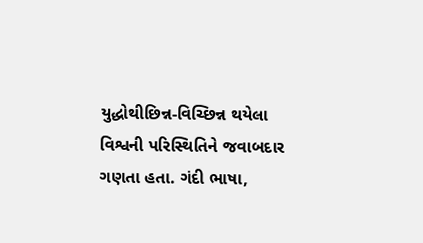યુદ્ધોથીછિન્ન-વિચ્છિન્ન થયેલા વિશ્વની પરિસ્થિતિને જવાબદાર ગણતા હતા. ગંદી ભાષા,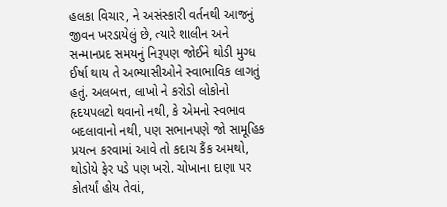હલકા વિચાર, ને અસંસ્કારી વર્તનથી આજનું જીવન ખરડાયેલું છે, ત્યારે શાલીન અને સન્માનપ્રદ સમયનું નિરૂપણ જોઈને થોડી મુગ્ધ ઈર્ષા થાય તે અભ્યાસીઓને સ્વાભાવિક લાગતું હતું. અલબત્ત, લાખો ને કરોડો લોકોનો હૃદયપલટો થવાનો નથી, કે એમનો સ્વભાવ બદલાવાનો નથી, પણ સભાનપણે જો સામૂહિક પ્રયત્ન કરવામાં આવે તો કદાચ કૈંક અમથો, થોડોયે ફેર પડે પણ ખરો. ચોખાના દાણા પર કોતર્યાં હોય તેવાં,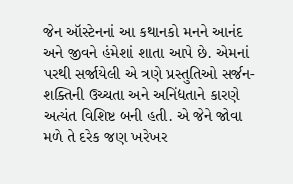જેન ઑસ્ટેનનાં આ કથાનકો મનને આનંદ અને જીવને હંમેશાં શાતા આપે છે. એમનાં પરથી સર્જાયેલી એ ત્રણે પ્રસ્તુતિઓ સર્જન-શક્તિની ઉચ્ચતા અને અનિંદ્યતાને કારણે અત્યંત વિશિષ્ટ બની હતી. એ જેને જોવા મળે તે દરેક જણ ખરેખર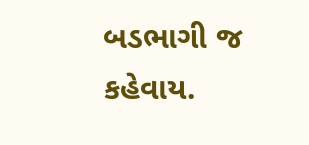બડભાગી જ કહેવાય.